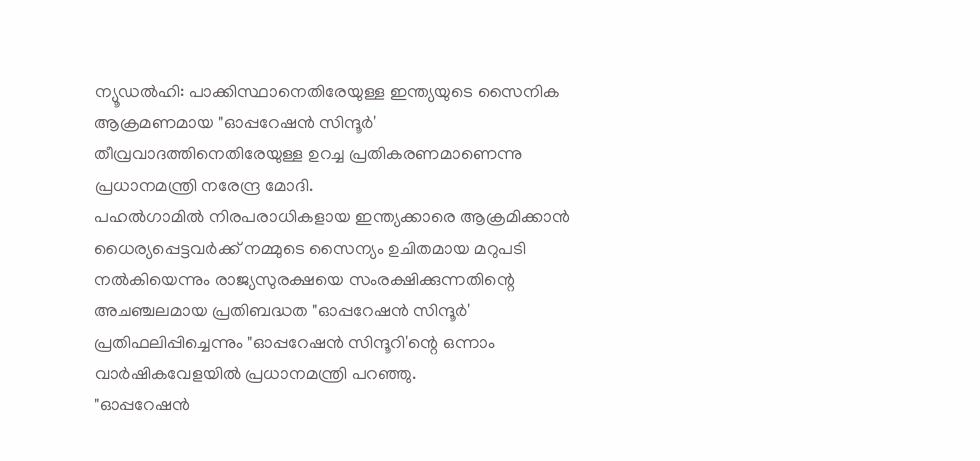ന്യൂഡൽഹി: പാക്കിസ്ഥാനെതിരേയുള്ള ഇന്ത്യയുടെ സൈനിക ആക്രമണമായ "ഓപ്പറേഷൻ സിന്ദൂർ' തീവ്രവാദത്തിനെതിരേയുള്ള ഉറച്ച പ്രതികരണമാണെന്നു പ്രധാനമന്ത്രി നരേന്ദ്ര മോദി.
പഹൽഗാമിൽ നിരപരാധികളായ ഇന്ത്യക്കാരെ ആക്രമിക്കാൻ ധൈര്യപ്പെട്ടവർക്ക് നമ്മുടെ സൈന്യം ഉചിതമായ മറുപടി നൽകിയെന്നും രാജ്യസുരക്ഷയെ സംരക്ഷിക്കുന്നതിന്റെ അചഞ്ചലമായ പ്രതിബദ്ധത "ഓപ്പറേഷൻ സിന്ദൂർ' പ്രതിഫലിപ്പിച്ചെന്നും "ഓപ്പറേഷൻ സിന്ദൂറി'ന്റെ ഒന്നാം വാർഷികവേളയിൽ പ്രധാനമന്ത്രി പറഞ്ഞു.
"ഓപ്പറേഷൻ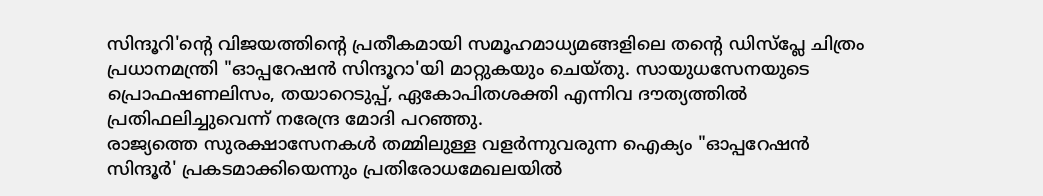സിന്ദൂറി'ന്റെ വിജയത്തിന്റെ പ്രതീകമായി സമൂഹമാധ്യമങ്ങളിലെ തന്റെ ഡിസ്പ്ലേ ചിത്രം പ്രധാനമന്ത്രി "ഓപ്പറേഷൻ സിന്ദൂറാ'യി മാറ്റുകയും ചെയ്തു. സായുധസേനയുടെ പ്രൊഫഷണലിസം, തയാറെടുപ്പ്, ഏകോപിതശക്തി എന്നിവ ദൗത്യത്തിൽ പ്രതിഫലിച്ചുവെന്ന് നരേന്ദ്ര മോദി പറഞ്ഞു.
രാജ്യത്തെ സുരക്ഷാസേനകൾ തമ്മിലുള്ള വളർന്നുവരുന്ന ഐക്യം "ഓപ്പറേഷൻ സിന്ദൂർ' പ്രകടമാക്കിയെന്നും പ്രതിരോധമേഖലയിൽ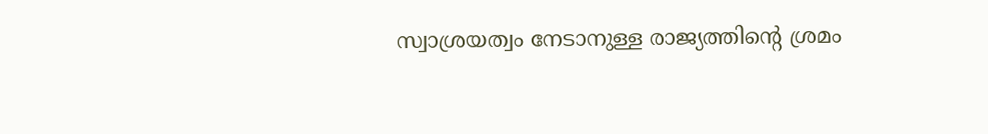സ്വാശ്രയത്വം നേടാനുള്ള രാജ്യത്തിന്റെ ശ്രമം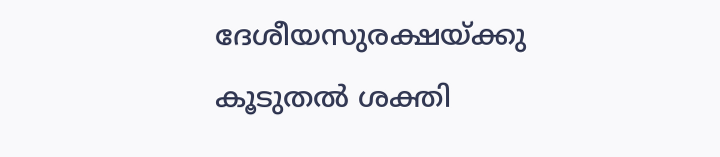ദേശീയസുരക്ഷയ്ക്കു കൂടുതൽ ശക്തി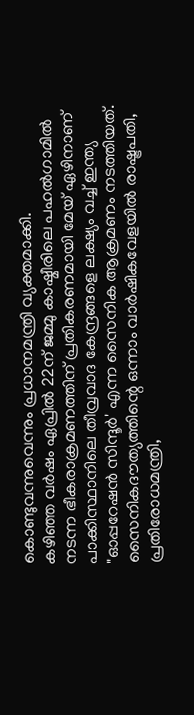കൊണ്ടുവന്നുവെന്നും പ്രധാനമന്ത്രി വ്യക്തമാക്കി.
കഴിഞ്ഞ വർഷം ഏപ്രിൽ 22ന് ജമ്മു കാഷ്മീരിലെ പഹൽഗാമിൽ നടന്ന ഭീകരാക്രമണത്തിന് പ്രതികരണമായി മേയ് ഏഴിനാണ് പാക്കിസ്ഥാനിലെ തീവ്രവാദ കേന്ദ്രങ്ങളെ ലക്ഷ്യം വച്ച് ഇന്ത്യ "ഓപ്പറേഷൻ സിന്ദൂർ' എന്ന സൈനിക ആക്രമണം നടത്തിയത്.
സൈനികദൗത്യത്തിന്റെ ഒന്നാം വാർഷികവേളയിൽ രാഷ്ട്രപതി, പ്രതിരോധമന്ത്രി,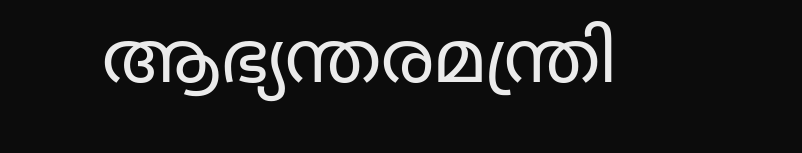ആഭ്യന്തരമന്ത്രി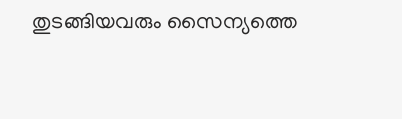തുടങ്ങിയവരും സൈന്യത്തെ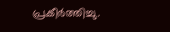പ്രകീർത്തിച്ചു.